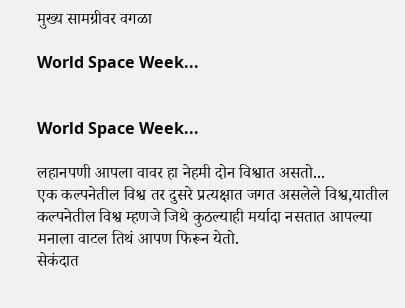मुख्य सामग्रीवर वगळा

World Space Week...


World Space Week...

लहानपणी आपला वावर हा नेहमी दोन विश्वात असतो...
एक कल्पनेतील विश्व तर दुसरे प्रत्यक्षात जगत असलेले विश्व,यातील कल्पनेतील विश्व म्हणजे जिथे कुठल्याही मर्यादा नसतात आपल्या मनाला वाटल तिथं आपण फिरून येतो.
सेकंदात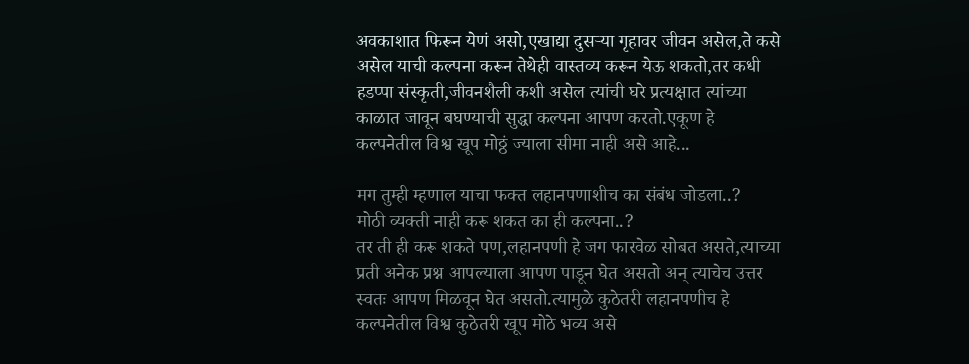अवकाशात फिरून येणं असो,एखाद्या दुसऱ्या गृहावर जीवन असेल,ते कसे असेल याची कल्पना करून तेथेही वास्तव्य करून येऊ शकतो,तर कधी हडप्पा संस्कृती,जीवनशैली कशी असेल त्यांची घरे प्रत्यक्षात त्यांच्या काळात जावून बघण्याची सुद्धा कल्पना आपण करतो.एकूण हे कल्पनेतील विश्व खूप मोठ्ठं ज्याला सीमा नाही असे आहे...

मग तुम्ही म्हणाल याचा फक्त लहानपणाशीच का संबंध जोडला..?
मोठी व्यक्ती नाही करू शकत का ही कल्पना..?
तर ती ही करू शकते पण,लहानपणी हे जग फारवेळ सोबत असते,त्याच्या प्रती अनेक प्रश्न आपल्याला आपण पाडून घेत असतो अन् त्याचेच उत्तर स्वतः आपण मिळवून घेत असतो.त्यामुळे कुठेतरी लहानपणीच हे कल्पनेतील विश्व कुठेतरी खूप मोठे भव्य असे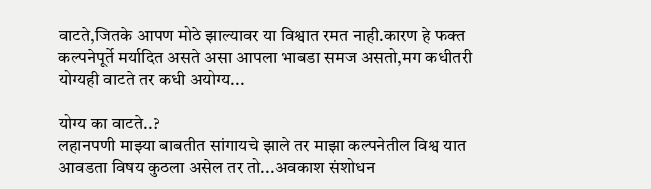वाटते,जितके आपण मोठे झाल्यावर या विश्वात रमत नाही.कारण हे फक्त कल्पनेपूर्ते मर्यादित असते असा आपला भाबडा समज असतो,मग कधीतरी योग्यही वाटते तर कधी अयोग्य...

योग्य का वाटते..?
लहानपणी माझ्या बाबतीत सांगायचे झाले तर माझा कल्पनेतील विश्व यात आवडता विषय कुठला असेल तर तो...अवकाश संशोधन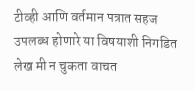टीव्ही आणि वर्तमान पत्रात सहज उपलब्ध होणारे या विषयाशी निगडित लेख मी न चुकता वाचत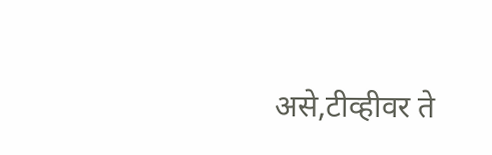असे,टीव्हीवर ते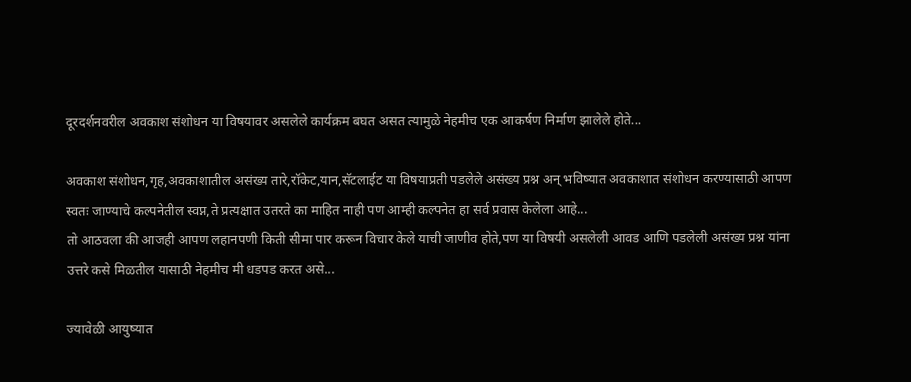दूरदर्शनवरील अवकाश संशोधन या विषयावर असलेले कार्यक्रम बघत असत त्यामुळे नेहमीच एक आकर्षण निर्माण झालेले होते...

अवकाश संशोधन,गृह,अवकाशातील असंख्य तारे,रॉकेट,यान,सॅटलाईट या विषयाप्रती पडलेले असंख्य प्रश्न अन् भविष्यात अवकाशात संशोधन करण्यासाठी आपण स्वतः जाण्याचे कल्पनेतील स्वप्न,ते प्रत्यक्षात उतरते का माहित नाही पण आम्ही कल्पनेत हा सर्व प्रवास केलेला आहे...
तो आठवला की आजही आपण लहानपणी किती सीमा पार करून विचार केले याची जाणीव होते,पण या विषयी असलेली आवड आणि पडलेली असंख्य प्रश्न यांना उत्तरे कसे मिळतील यासाठी नेहमीच मी धडपड करत असे...

ज्यावेळी आयुष्यात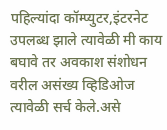पहिल्यांदा कॉम्प्युटर,इंटरनेट उपलब्ध झाले त्यावेळी मी काय बघावे तर अवकाश संशोधन वरील असंख्य व्हिडिओज त्यावेळी सर्च केले.असे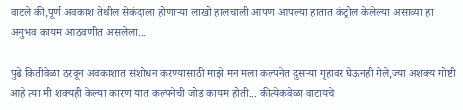वाटले की,पूर्ण अवकाश तेथील सेकंदाला होणाऱ्या लाखो हालचाली आपण आपल्या हातात कंट्रोल केलेल्या असाव्या हा अनुभव कायम आठवणीत असलेला...

पुढे कितीवेळा ठरवून अवकाशात संशोधन करण्यासाठी माझे मन मला कल्पनेत दुसऱ्या गृहावर घेऊनही गेले,ज्या अशक्य गोष्टी आहे त्या मी शक्यही केल्या कारण यात कल्पनेची जोड कायम होती... कीत्येकवेळा वाटायचे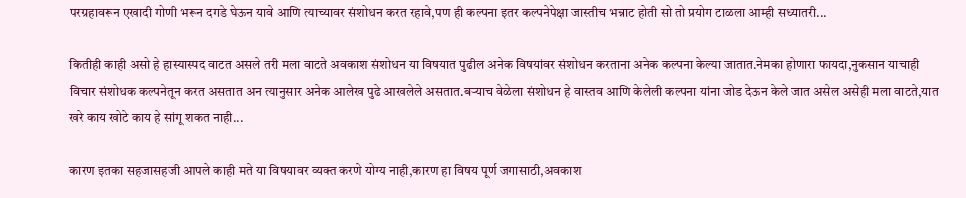परग्रहावरून एखादी गोणी भरून दगडे घेऊन यावे आणि त्याच्यावर संशोधन करत रहावे,पण ही कल्पना इतर कल्पनेपेक्षा जास्तीच भन्नाट होती सो तो प्रयोग टाळला आम्ही सध्यातरी...

कितीही काही असो हे हास्यास्पद वाटत असले तरी मला वाटते अवकाश संशोधन या विषयात पुढील अनेक विषयांवर संशोधन करताना अनेक कल्पना केल्या जातात.नेमका होणारा फायदा,नुकसान याचाही विचार संशोधक कल्पनेतून करत असतात अन त्यानुसार अनेक आलेख पुढे आखलेले असतात.बऱ्याच वेळेला संशोधन हे वास्तव आणि केलेली कल्पना यांना जोड देऊन केले जात असेल असेही मला वाटते,यात खरे काय खोटे काय हे सांगू शकत नाही...

कारण इतका सहजासहजी आपले काही मते या विषयावर व्यक्त करणे योग्य नाही,कारण हा विषय पूर्ण जगासाठी,अवकाश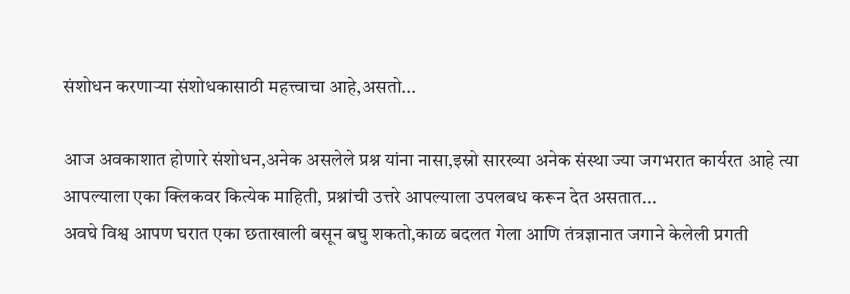संशोधन करणाऱ्या संशोधकासाठी महत्त्वाचा आहे,असतो...

आज अवकाशात होणारे संशोधन,अनेक असलेले प्रश्न यांना नासा,इस्रो सारख्या अनेक संस्था ज्या जगभरात कार्यरत आहे त्या आपल्याला एका क्लिकवर कित्येक माहिती, प्रश्नांची उत्तरे आपल्याला उपलबध करून देत असतात...
अवघे विश्व आपण घरात एका छताखाली बसून बघु शकतो,काळ बदलत गेला आणि तंत्रज्ञानात जगाने केलेली प्रगती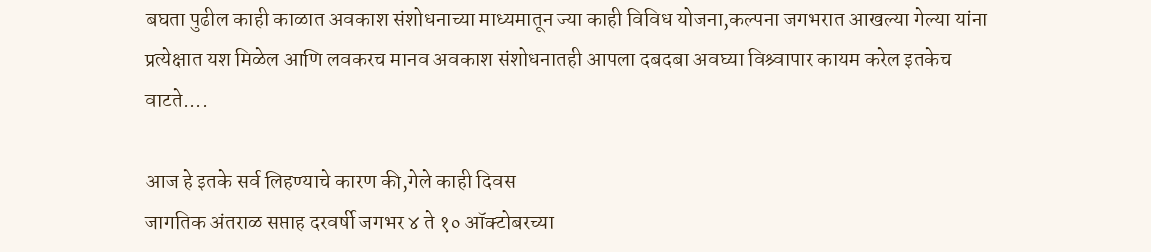बघता पुढील काही काळात अवकाश संशोधनाच्या माध्यमातून ज्या काही विविध योजना,कल्पना जगभरात आखल्या गेल्या यांना प्रत्येक्षात यश मिळेल आणि लवकरच मानव अवकाश संशोधनातही आपला दबदबा अवघ्या विश्र्वापार कायम करेल इतकेच वाटते....

आज हे इतके सर्व लिहण्याचे कारण की,गेले काही दिवस
जागतिक अंतराळ सप्ताह दरवर्षी जगभर ४ ते १० ऑक्टोबरच्या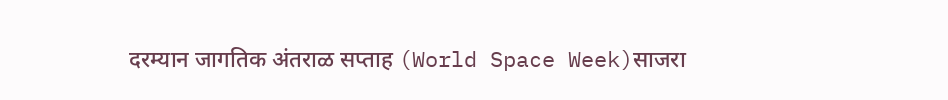दरम्यान जागतिक अंतराळ सप्ताह (World Space Week)साजरा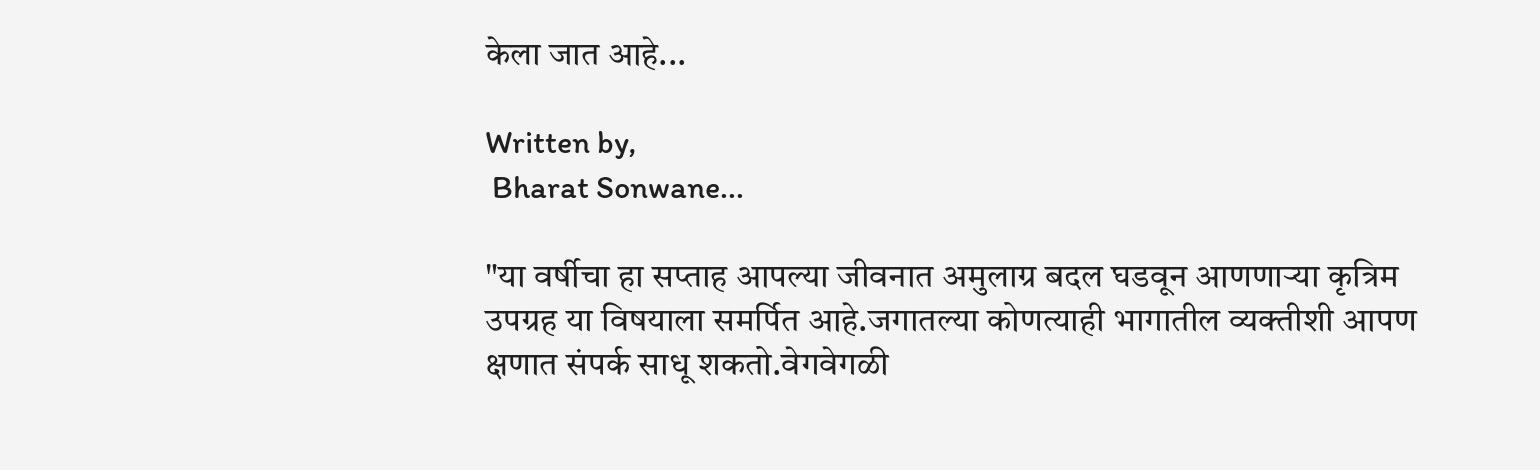केला जात आहे...

Written by,
 Bharat Sonwane...

"या वर्षीचा हा सप्ताह आपल्या जीवनात अमुलाग्र बदल घडवून आणणाऱ्या कृत्रिम उपग्रह या विषयाला समर्पित आहे.जगातल्या कोणत्याही भागातील व्यक्तीशी आपण क्षणात संपर्क साधू शकतो.वेगवेगळी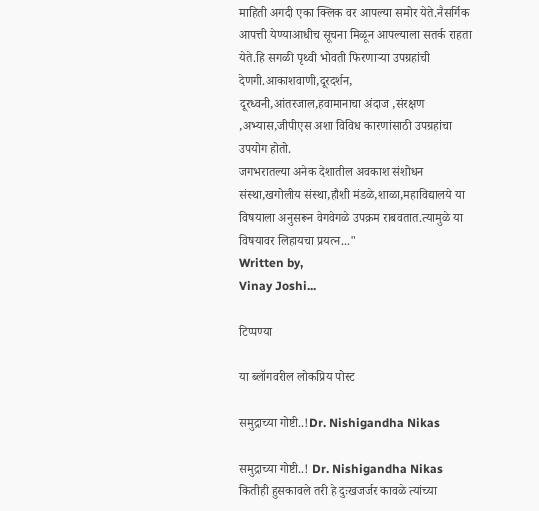माहिती अगदी एका क्लिक वर आपल्या समोर येते.नैसर्गिक आपत्ती येण्याआधीच सूचना मिळून आपल्याला सतर्क राहता येते.हि सगळी पृथ्वी भोवती फिरणाऱ्या उपग्रहांची देणगी.आकाशवाणी,दूरदर्शन, दूरध्वनी,आंतरजाल,हवामानाचा अंदाज ,संरक्षण ,अभ्यास,जीपीएस अशा विविध कारणांसाठी उपग्रहांचा उपयोग होतो.
जगभरातल्या अनेक देशातील अवकाश संशोधन संस्था,खगोलीय संस्था,हौशी मंडळे,शाळा,महाविद्यालये या विषयाला अनुसरून वेगवेगळे उपक्रम राबवतात.त्यामुळे या विषयावर लिहायचा प्रयत्न..."
Written by,
Vinay Joshi...

टिप्पण्या

या ब्लॉगवरील लोकप्रिय पोस्ट

समुद्राच्या गोष्टी..!Dr. Nishigandha Nikas

समुद्राच्या गोष्टी..! Dr. Nishigandha Nikas  कितीही हुसकावले तरी हे दुःखजर्जर कावळे त्यांच्या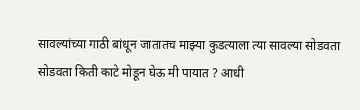सावल्यांच्या गाठी बांधून जातातच माझ्या कुडत्याला त्या सावल्या सोडवता सोडवता किती काटे मोडून घेऊ मी पायात ? आधी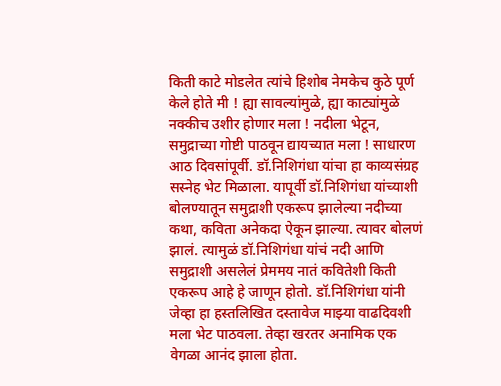किती काटे मोडलेत त्यांचे हिशोब नेमकेच कुठे पूर्ण केले होते मी ! ह्या सावल्यांमुळे, ह्या काट्यांमुळे नक्कीच उशीर होणार मला ! नदीला भेटून, समुद्राच्या गोष्टी पाठवून द्यायच्यात मला ! साधारण आठ दिवसांपूर्वी. डॉ.निशिगंधा यांचा हा काव्यसंग्रह सस्नेह भेट मिळाला. यापूर्वी डॉ.निशिगंधा यांच्याशी बोलण्यातून समुद्राशी एकरूप झालेल्या नदीच्या कथा, कविता अनेकदा ऐकून झाल्या. त्यावर बोलणं झालं. त्यामुळं डॉ.निशिगंधा यांचं नदी आणि समुद्राशी असलेलं प्रेममय नातं कवितेशी किती एकरूप आहे हे जाणून होतो. डॉ.निशिगंधा यांनी जेव्हा हा हस्तलिखित दस्तावेज माझ्या वाढदिवशी मला भेट पाठवला. तेव्हा खरतर अनामिक एक वेगळा आनंद झाला होता.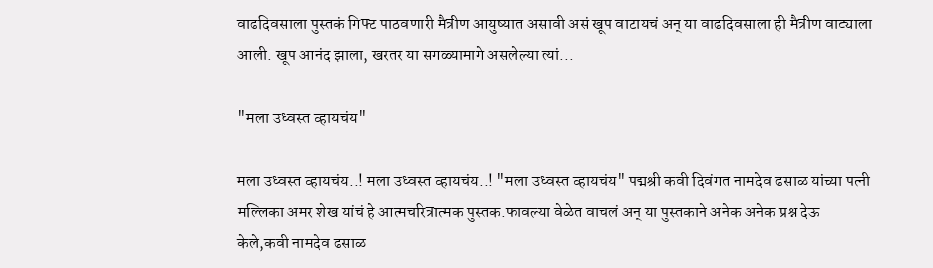वाढदिवसाला पुस्तकं गिफ्ट पाठवणारी मैत्रीण आयुष्यात असावी असं खूप वाटायचं अन् या वाढदिवसाला ही मैत्रीण वाट्याला आली. खूप आनंद झाला, खरतर या सगळ्यामागे असलेल्या त्यां...

"मला उध्वस्त व्हायचंय"

मला उध्वस्त व्हायचंय..! मला उध्वस्त व्हायचंय..! "मला उध्वस्त व्हायचंय" पद्मश्री कवी दिवंगत नामदेव ढसाळ यांच्या पत्नी मल्लिका अमर शेख यांचं हे आत्मचरित्रात्मक पुस्तक.फावल्या वेळेत वाचलं अन् या पुस्तकाने अनेक अनेक प्रश्न देऊ केले,कवी नामदेव ढसाळ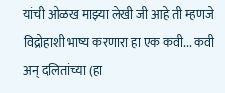यांची ओळख माझ्या लेखी जी आहे ती म्हणजे विद्रोहाशी भाष्य करणारा हा एक कवी... कवी अन् दलितांच्या (हा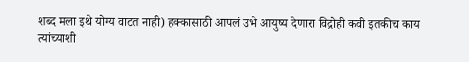शब्द मला इथे योग्य वाटत नाही) हक्कासाठी आपलं उभे आयुष्य देणारा विद्रोही कवी इतकीच काय त्यांच्याशी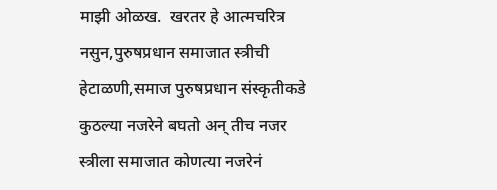माझी ओळख.  खरतर हे आत्मचरित्र नसुन,पुरुषप्रधान समाजात स्त्रीची हेटाळणी,समाज पुरुषप्रधान संस्कृतीकडे कुठल्या नजरेने बघतो अन् तीच नजर स्त्रीला समाजात कोणत्या नजरेनं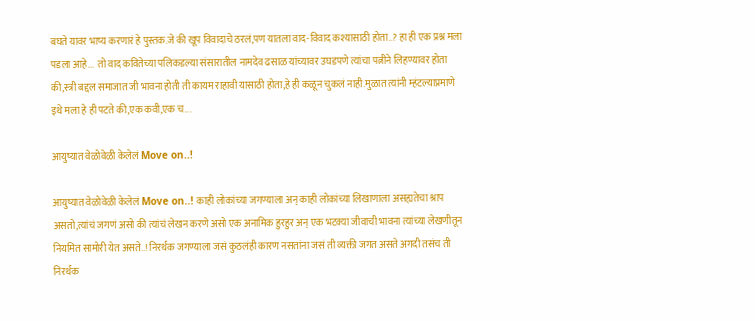बघते यावर भाष्य करणारं हे पुस्तक.जे की खूप विवादाचे ठरलं,पण यातला वाद-विवाद कश्यासाठी होता..? हा ही एक प्रश्न मला पडला आहे...  तो वाद कवितेच्या पलिकडल्या संसारातील नामदेव ढसाळ यांच्यावर उघडपणे त्यांचा पत्नीने लिहण्यावर होता की,स्त्री बद्दल समाजात जी भावना होती ती कायम राहावी यासाठी होता,हे ही कळून चुकलं नाही.मुळात त्यांनी म्हंटल्याप्रमाणे इथे मला हे ही पटते की,एक कवी,एक च...

आयुष्यात वेळोवेळी केलेलं Move on..!

आयुष्यात वेळोवेळी केलेलं Move on..! काही लोकांच्या जगण्याला अन् काही लोकांच्या लिखाणाला असह्यतेचा श्राप असतो,त्यांचं जगणं असो की त्यांचं लेखन करणे असो एक अनामिक हुरहुर अन् एक भटक्या जीवाची भावना त्यांच्या लेखणीतून नियमित सामोरी येत असते..! निरर्थक जगण्याला जसं कुठलंही कारण नसतांना जसं ती व्यक्ती जगत असते अगदी तसंच ती निरर्थक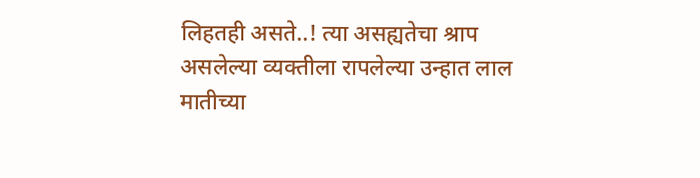लिहतही असते..! त्या असह्यतेचा श्राप असलेल्या व्यक्तीला रापलेल्या उन्हात लाल मातीच्या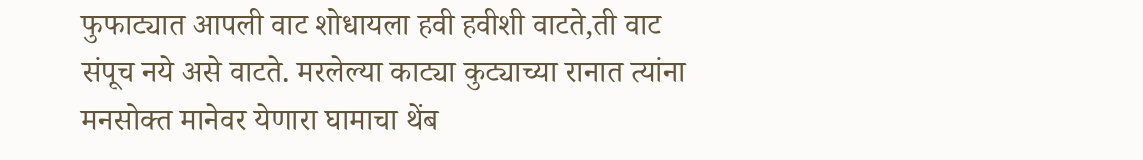फुफाट्यात आपली वाट शोधायला हवी हवीशी वाटते,ती वाट संपूच नये असे वाटते. मरलेल्या काट्या कुट्याच्या रानात त्यांना मनसोक्त मानेवर येणारा घामाचा थेंब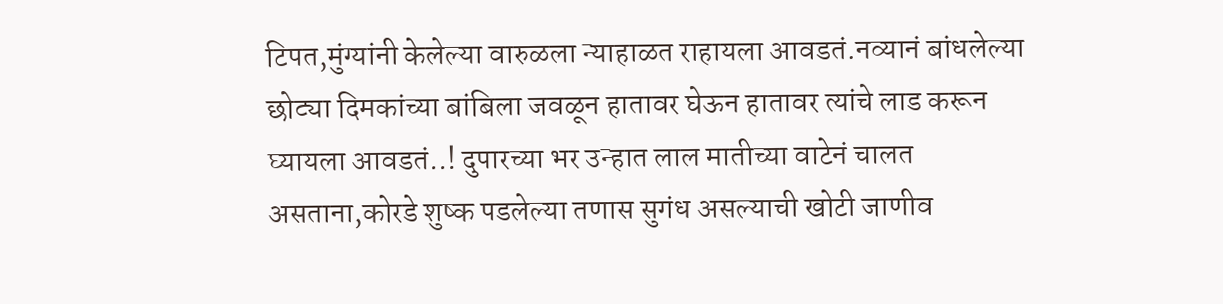टिपत,मुंग्यांनी केलेल्या वारुळला न्याहाळत राहायला आवडतं.नव्यानं बांधलेल्या छोट्या दिमकांच्या बांबिला जवळून हातावर घेऊन हातावर त्यांचे लाड करून घ्यायला आवडतं..! दुपारच्या भर उन्हात लाल मातीच्या वाटेनं चालत असताना,कोरडे शुष्क पडलेल्या तणास सुगंध असल्याची खोटी जाणीव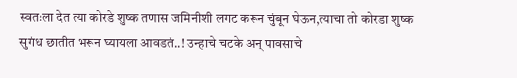स्वतःला देत त्या कोरडे शुष्क तणास जमिनीशी लगट करून चुंबून घेऊन,त्याचा तो कोरडा शुष्क सुगंध छातीत भरून घ्यायला आवडतं..! उन्हाचे चटके अन् पावसाचे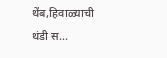थेंब,हिवाळ्याची थंडी स...